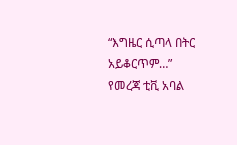“እግዜር ሲጣላ በትር አይቆርጥም…”
የመረጃ ቲቪ አባል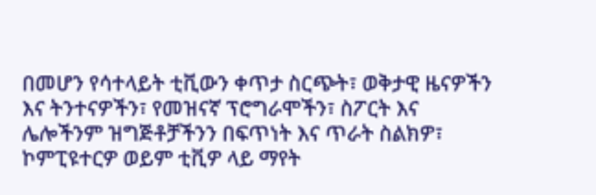በመሆን የሳተላይት ቲቪውን ቀጥታ ስርጭት፣ ወቅታዊ ዜናዎችን እና ትንተናዎችን፣ የመዝናኛ ፕሮግራሞችን፣ ስፖርት እና ሌሎችንም ዝግጅቶቻችንን በፍጥነት እና ጥራት ስልክዎ፣ ኮምፒዩተርዎ ወይም ቲቪዎ ላይ ማየት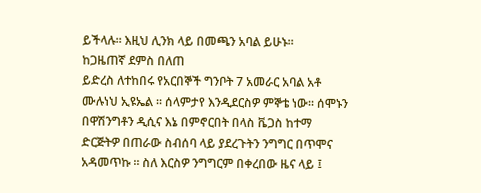ይችላሉ። እዚህ ሊንክ ላይ በመጫን አባል ይሁኑ።
ከጋዜጠኛ ደምስ በለጠ
ይድረስ ለተከበሩ የአርበኞች ግንቦት 7 አመራር አባል አቶ ሙሉነህ ኢዩኤል ። ሰላምታየ እንዲደርስዎ ምኞቴ ነው። ሰሞኑን በዋሽንግቶን ዲሲና እኔ በምኖርበት በላስ ቬጋስ ከተማ ድርጅትዎ በጠራው ስብሰባ ላይ ያደረጉትን ንግግር በጥሞና አዳመጥኩ ። ስለ እርስዎ ንግግርም በቀረበው ዜና ላይ ፤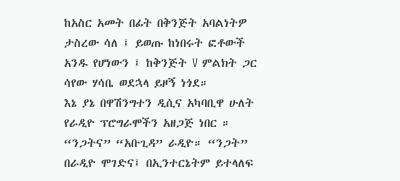ከአስር አመት በፊት በቅንጅት አባልነትዎ ታስረው ሳለ ፤ ይወጡ ከነበሩት ፎቶውች አንዱ የሆነውን ፤ ከቅንጅት V ምልክት ጋር ሳየው ሃሳቤ ወደኋላ ይዞኝ ነጎደ።
እኔ ያኔ በዋሽንግተን ዲሲና አካባቢዋ ሁለት የራዲዮ ፕሮግራሞችን አዘጋጅ ነበር ። “ንጋትና” “አቡጊዳ” ራዲዮ። “ንጋት” በራዲዮ ሞገድና፤ በኢንተርኔትም ይተላለፍ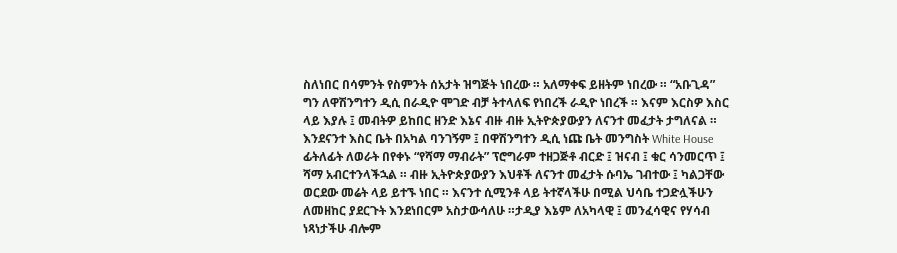ስለነበር በሳምንት የስምንት ሰአታት ዝግጅት ነበረው ። አለማቀፍ ይዘትም ነበረው ። “አቡጊዳ” ግን ለዋሽንግተን ዲሲ በራዲዮ ሞገድ ብቻ ትተላለፍ የነበረች ራዲዮ ነበረች ። እናም እርስዎ እስር ላይ እያሉ ፤ መብትዎ ይከበር ዘንድ እኔና ብዙ ብዙ ኢትዮጵያውያን ለናንተ መፈታት ታግለናል ። እንደናንተ እስር ቤት በአካል ባንገኝም ፤ በዋሽንግተን ዲሲ ነጩ ቤት መንግስት White House ፊትለፊት ለወራት በየቀኑ “የሻማ ማብራት” ፕሮግራም ተዘጋጅቶ ብርድ ፤ ዝናብ ፤ ቁር ሳንመርጥ ፤ ሻማ አብርተንላችኋል ። ብዙ ኢትዮጵያውያን እህቶች ለናንተ መፈታት ሱባኤ ገብተው ፤ ካልጋቸው ወርደው መሬት ላይ ይተኙ ነበር ። እናንተ ሲሚንቶ ላይ ትተኛላችሁ በሚል ህሳቤ ተጋድሏችሁን ለመዘከር ያደርጉት እንደነበርም አስታውሳለሁ ።ታዲያ እኔም ለአካላዊ ፤ መንፈሳዊና የሃሳብ ነጻነታችሁ ብሎም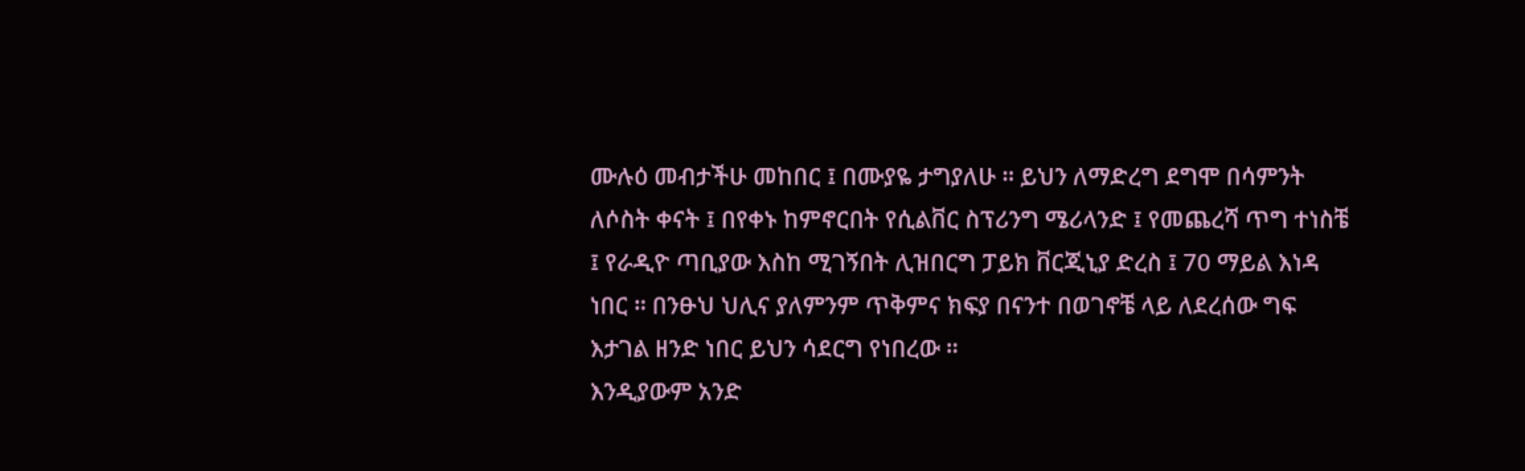ሙሉዕ መብታችሁ መከበር ፤ በሙያዬ ታግያለሁ ። ይህን ለማድረግ ደግሞ በሳምንት ለሶስት ቀናት ፤ በየቀኑ ከምኖርበት የሲልቨር ስፕሪንግ ሜሪላንድ ፤ የመጨረሻ ጥግ ተነስቼ ፤ የራዲዮ ጣቢያው እስከ ሚገኝበት ሊዝበርግ ፓይክ ቨርጂኒያ ድረስ ፤ 70 ማይል እነዳ ነበር ። በንፁህ ህሊና ያለምንም ጥቅምና ክፍያ በናንተ በወገኖቼ ላይ ለደረሰው ግፍ እታገል ዘንድ ነበር ይህን ሳደርግ የነበረው ።
እንዲያውም አንድ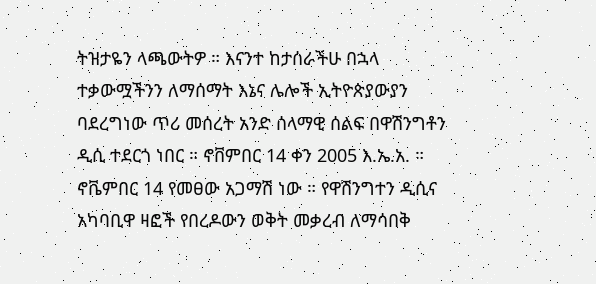ትዝታዬን ላጫውትዎ ። እናንተ ከታሰራችሁ በኋላ ተቃውሟችንን ለማሰማት እኔና ሌሎች ኢትዮጵያውያን ባደረግነው ጥሪ መሰረት አንድ ሰላማዊ ሰልፍ በዋሽንግቶን ዲሲ ተደርጎ ነበር ። ኖቨምበር 14 ቀን 2005 እ.ኤ.አ. ።
ኖቬምበር 14 የመፀው አጋማሽ ነው ። የዋሽንግተን ዲሲና አካባቢዋ ዛፎች የበረዶውን ወቅት መቃረብ ለማሳበቅ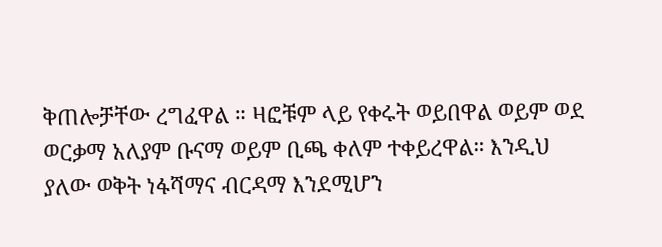ቅጠሎቻቸው ረግፈዋል ። ዛፎቹም ላይ የቀሩት ወይበዋል ወይም ወደ ወርቃማ አለያም ቡናማ ወይም ቢጫ ቀለም ተቀይረዋል። እንዲህ ያለው ወቅት ነፋሻማና ብርዳማ እንደሚሆን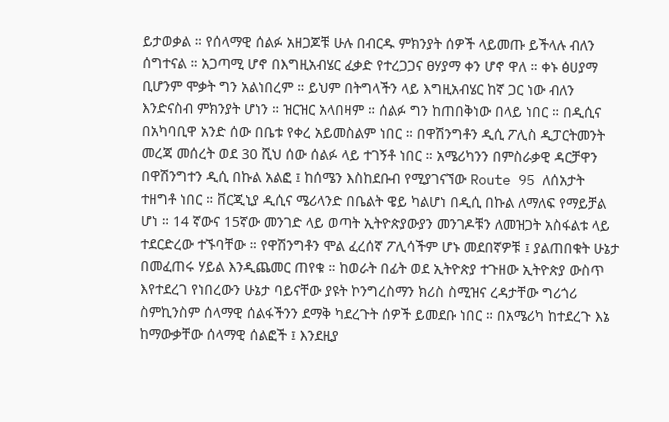ይታወቃል ። የሰላማዊ ሰልፉ አዘጋጆቹ ሁሉ በብርዱ ምክንያት ሰዎች ላይመጡ ይችላሉ ብለን ሰግተናል ። አጋጣሚ ሆኖ በእግዚአብሄር ፈቃድ የተረጋጋና ፀሃያማ ቀን ሆኖ ዋለ ። ቀኑ ፅሀያማ ቢሆንም ሞቃት ግን አልነበረም ። ይህም በትግላችን ላይ እግዚአብሄር ከኛ ጋር ነው ብለን እንድናስብ ምክንያት ሆነን ። ዝርዝር አላበዛም ። ሰልፉ ግን ከጠበቅነው በላይ ነበር ። በዲሲና በአካባቢዋ አንድ ሰው በቤቱ የቀረ አይመስልም ነበር ። በዋሽንግቶን ዲሲ ፖሊስ ዲፓርትመንት መረጃ መሰረት ወደ 30 ሺህ ሰው ሰልፉ ላይ ተገኝቶ ነበር ። አሜሪካንን በምስራቃዊ ዳርቻዋን በዋሽንግተን ዲሲ በኩል አልፎ ፤ ከሰሜን እስከደቡብ የሚያገናኘው Route 95 ለሰአታት ተዘግቶ ነበር ። ቨርጂኒያ ዲሲና ሜሪላንድ በቤልት ዌይ ካልሆነ በዲሲ በኩል ለማለፍ የማይቻል ሆነ ። 14 ኛውና 15ኛው መንገድ ላይ ወጣት ኢትዮጵያውያን መንገዶቹን ለመዝጋት አስፋልቱ ላይ ተደርድረው ተኙባቸው ። የዋሽንግቶን ሞል ፈረሰኛ ፖሊሳችም ሆኑ መደበኛዎቹ ፤ ያልጠበቁት ሁኔታ በመፈጠሩ ሃይል እንዲጨመር ጠየቁ ። ከወራት በፊት ወደ ኢትዮጵያ ተጉዘው ኢትዮጵያ ውስጥ እየተደረገ የነበረውን ሁኔታ ባይናቸው ያዩት ኮንግረስማን ክሪስ ስሚዝና ረዳታቸው ግሪጎሪ ስምኪንስም ሰላማዊ ሰልፋችንን ደማቅ ካደረጉት ሰዎች ይመደቡ ነበር ። በአሜሪካ ከተደረጉ እኔ ከማውቃቸው ሰላማዊ ሰልፎች ፤ እንደዚያ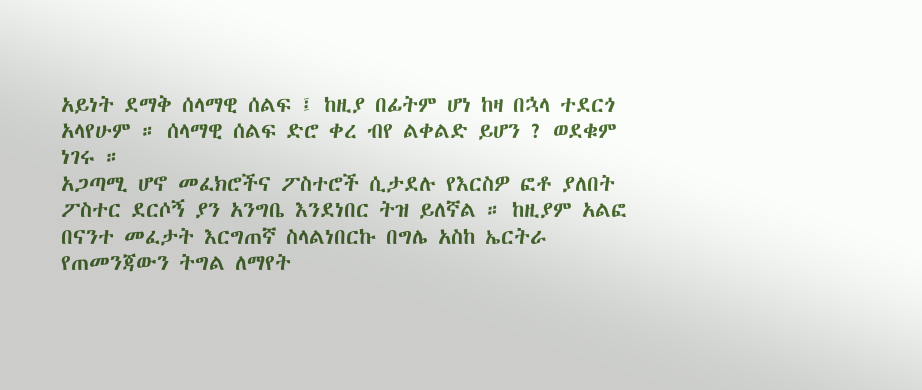አይነት ደማቅ ሰላማዊ ሰልፍ ፤ ከዚያ በፊትም ሆነ ከዛ በኋላ ተደርጎ አላየሁም ። ሰላማዊ ሰልፍ ድሮ ቀረ ብየ ልቀልድ ይሆን ? ወደቁም ነገሩ ።
አጋጣሚ ሆኖ መፈክሮችና ፖስተሮች ሲታደሉ የእርስዎ ፎቶ ያለበት ፖስተር ደርሶኝ ያን አንግቤ እንደነበር ትዝ ይለኛል ። ከዚያም አልፎ በናንተ መፈታት እርግጠኛ ስላልነበርኩ በግሌ አስከ ኤርትራ የጠመንጃውን ትግል ለማየት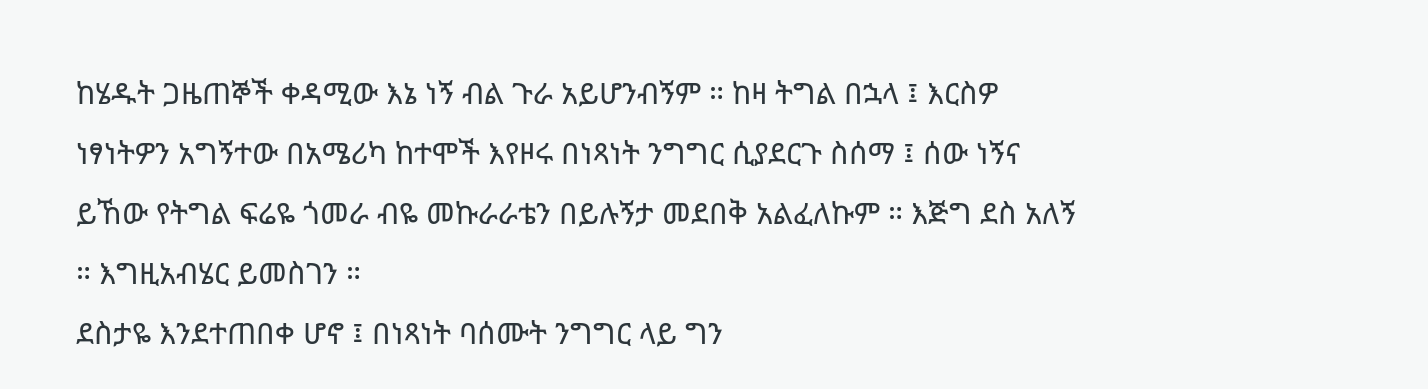ከሄዱት ጋዜጠኞች ቀዳሚው እኔ ነኝ ብል ጉራ አይሆንብኝም ። ከዛ ትግል በኋላ ፤ እርስዎ ነፃነትዎን አግኝተው በአሜሪካ ከተሞች እየዞሩ በነጻነት ንግግር ሲያደርጉ ስሰማ ፤ ሰው ነኝና ይኸው የትግል ፍሬዬ ጎመራ ብዬ መኩራራቴን በይሉኝታ መደበቅ አልፈለኩም ። እጅግ ደስ አለኝ ። እግዚአብሄር ይመስገን ።
ደስታዬ እንደተጠበቀ ሆኖ ፤ በነጻነት ባሰሙት ንግግር ላይ ግን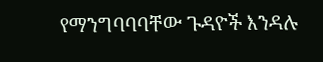የማንግባባባቸው ጉዳዮች እንዳሉ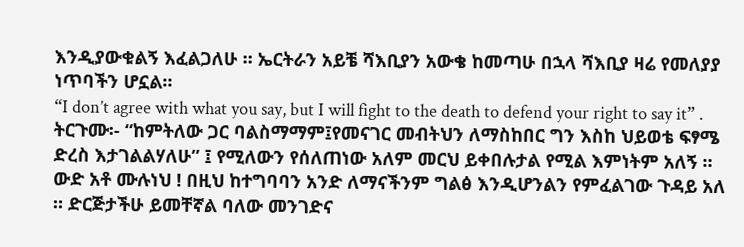እንዲያውቁልኝ እፈልጋለሁ ። ኤርትራን አይቼ ሻእቢያን አውቄ ከመጣሁ በኋላ ሻእቢያ ዛሬ የመለያያ ነጥባችን ሆኗል።
“I don’t agree with what you say, but I will fight to the death to defend your right to say it” .
ትርጉሙ፡- “ከምትለው ጋር ባልስማማም፤የመናገር መብትህን ለማስከበር ግን እስከ ህይወቴ ፍፃሜ ድረስ እታገልልሃለሁ” ፤ የሚለውን የሰለጠነው አለም መርህ ይቀበሉታል የሚል እምነትም አለኝ ።
ውድ አቶ ሙሉነህ ! በዚህ ከተግባባን አንድ ለማናችንም ግልፅ እንዲሆንልን የምፈልገው ጉዳይ አለ ። ድርጅታችሁ ይመቸኛል ባለው መንገድና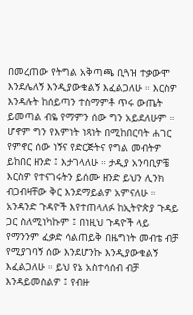በመረጠው የትግል አቅጣጫ ቢጓዝ ተቃውሞ እንደሌለኝ እንዲያውቁልኝ እፈልጋለሁ ። እርስዎ እንዳሉት ከሰይጣን ተስማምቶ ጥሩ ውጤት ይመጣል ብዬ የማምን ሰው ግን አይደለሁም ። ሆኖም ግን የእምነት ነጻነት በሚከበርባት ሐገር የምኖር ሰው ነኝና የድርጅትና የግል መብትዎ ይከበር ዘንድ ፤ እታገላለሁ ። ታዲያ አንባቢዎቼ እርስዎ የተናገሩትን ይሰሙ ዘንድ ይህን ሊንክ ብጋብዛቸው ቅር እንደማይልዎ አምናለሁ ።
አንዳንድ ጉዳዮች እየተጠላለፉ ከኢትዮጵያ ጉዳይ ጋር ስለሚነካኩም ፤ በነዚህ ጉዳዮች ላይ የማንንም ፈቃድ ሳልጠይቅ በዜግነት መብቴ ብቻ የሚያገባኝ ሰው እንደሆንኩ እንዲያውቁልኝ እፈልጋለሁ ። ይህ የኔ አስተሳሰብ ብቻ እንዳይመስልዎ ፤ የብዙ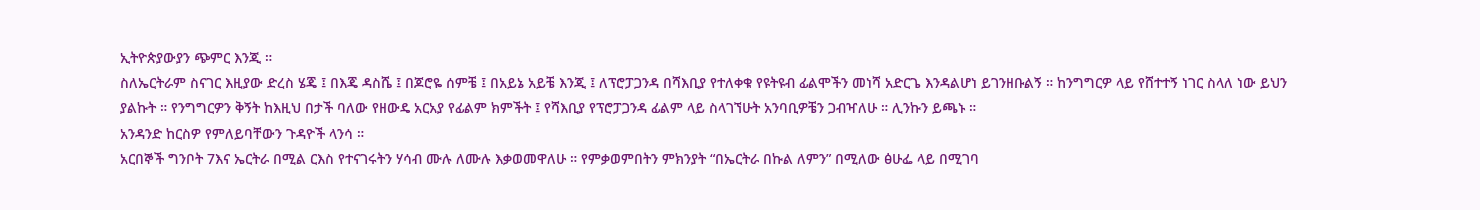ኢትዮጵያውያን ጭምር እንጂ ።
ስለኤርትራም ስናገር እዚያው ድረስ ሄጄ ፤ በእጄ ዳስሼ ፤ በጆሮዬ ሰምቼ ፤ በአይኔ አይቼ እንጂ ፤ ለፕሮፓጋንዳ በሻእቢያ የተለቀቁ የዩትዩብ ፊልሞችን መነሻ አድርጌ እንዳልሆነ ይገንዘቡልኝ ። ከንግግርዎ ላይ የሸተተኝ ነገር ስላለ ነው ይህን ያልኩት ። የንግግርዎን ቅኝት ከእዚህ በታች ባለው የዘውዴ አርአያ የፊልም ክምችት ፤ የሻእቢያ የፕሮፓጋንዳ ፊልም ላይ ስላገኘሁት አንባቢዎቼን ጋብዣለሁ ። ሊንኩን ይጫኑ ።
አንዳንድ ከርስዎ የምለይባቸውን ጉዳዮች ላንሳ ።
አርበኞች ግንቦት 7እና ኤርትራ በሚል ርእስ የተናገሩትን ሃሳብ ሙሉ ለሙሉ እቃወመዋለሁ ። የምቃወምበትን ምክንያት “በኤርትራ በኩል ለምን” በሚለው ፅሁፌ ላይ በሚገባ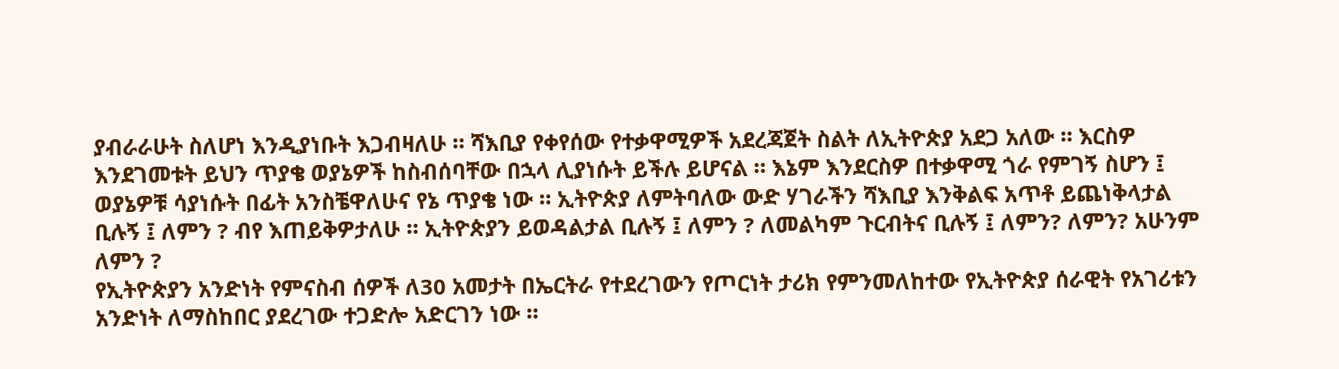ያብራራሁት ስለሆነ እንዲያነቡት እጋብዛለሁ ። ሻእቢያ የቀየሰው የተቃዋሚዎች አደረጃጀት ስልት ለኢትዮጵያ አደጋ አለው ። እርስዎ እንደገመቱት ይህን ጥያቄ ወያኔዎች ከስብሰባቸው በኋላ ሊያነሱት ይችሉ ይሆናል ። እኔም እንደርስዎ በተቃዋሚ ጎራ የምገኝ ስሆን ፤ ወያኔዎቹ ሳያነሱት በፊት አንስቼዋለሁና የኔ ጥያቄ ነው ። ኢትዮጵያ ለምትባለው ውድ ሃገራችን ሻእቢያ እንቅልፍ አጥቶ ይጨነቅላታል ቢሉኝ ፤ ለምን ? ብየ እጠይቅዎታለሁ ። ኢትዮጵያን ይወዳልታል ቢሉኝ ፤ ለምን ? ለመልካም ጉርብትና ቢሉኝ ፤ ለምን? ለምን? አሁንም ለምን ?
የኢትዮጵያን አንድነት የምናስብ ሰዎች ለ30 አመታት በኤርትራ የተደረገውን የጦርነት ታሪክ የምንመለከተው የኢትዮጵያ ሰራዊት የአገሪቱን አንድነት ለማስከበር ያደረገው ተጋድሎ አድርገን ነው ።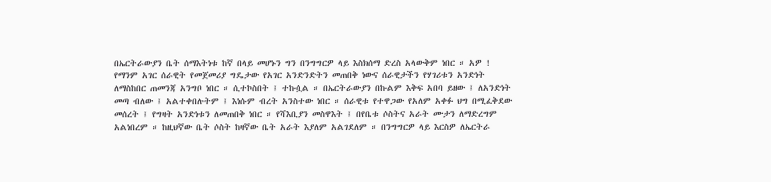በኤርትራውያን ቤት ሰማእትነቱ ከኛ በላይ መሆኑን ግን በንግግርዎ ላይ እስክሰማ ድረስ አላውቅም ነበር ። አዎ ! የማንም አገር ሰራዊት የመጀመሪያ ግዴታው የአገር አንድንድትን መጠበቅ ነውና ሰራዊታችን የሃገሪቱን አንድነት ለማስከበር ጠመንጃ አንግቦ ነበር ። ሲተኮስበት ፤ ተኩሷል ። በኤርትራውያን በኩልም እቅፍ አበባ ይዘው ፤ ለአንድነት መጣ ብለው ፤ አልተቀበሉትም ፤ እነሱም ብረት አንስተው ነበር ። ሰራዊቱ የተዋጋው የአለም አቀፉ ህግ በሚፈቅደው መሰረት ፤ የግዛት አንድነቱን ለመጠበቅ ነበር ። የሻእቢያን መስዋእት ፤ በየቤቱ ሶስትና አራት ሙታን ለማድረግም አልነበረም ። ከዚህኛው ቤት ሶስት ከዛኛው ቤት አራት እያለም አልገደለም ። በንግግርዎ ላይ እርስዎ ለኤርትራ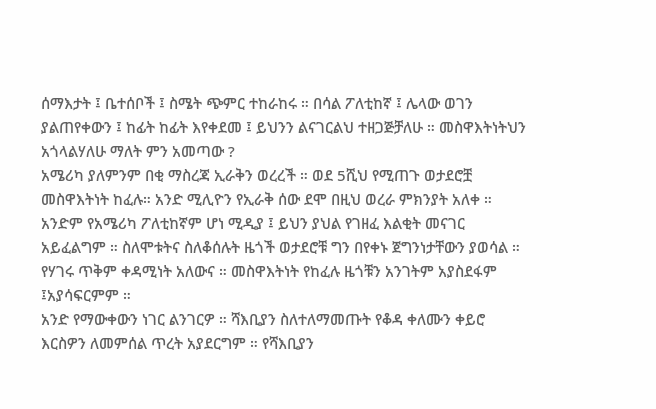ሰማእታት ፤ ቤተሰቦች ፤ ስሜት ጭምር ተከራከሩ ። በሳል ፖለቲከኛ ፤ ሌላው ወገን ያልጠየቀውን ፤ ከፊት ከፊት እየቀደመ ፤ ይህንን ልናገርልህ ተዘጋጅቻለሁ ። መስዋእትነትህን አጎላልሃለሁ ማለት ምን አመጣው ?
አሜሪካ ያለምንም በቂ ማስረጃ ኢራቅን ወረረች ። ወደ 5ሺህ የሚጠጉ ወታደሮቿ መስዋእትነት ከፈሉ። አንድ ሚሊዮን የኢራቅ ሰው ደሞ በዚህ ወረራ ምክንያት አለቀ ። አንድም የአሜሪካ ፖለቲከኛም ሆነ ሚዲያ ፤ ይህን ያህል የገዘፈ እልቂት መናገር አይፈልግም ። ስለሞቱትና ስለቆሰሉት ዜጎች ወታደሮቹ ግን በየቀኑ ጀግንነታቸውን ያወሳል ። የሃገሩ ጥቅም ቀዳሚነት አለውና ። መስዋእትነት የከፈሉ ዜጎቹን አንገትም አያስደፋም ፤አያሳፍርምም ።
አንድ የማውቀውን ነገር ልንገርዎ ። ሻእቢያን ስለተለማመጡት የቆዳ ቀለሙን ቀይሮ እርስዎን ለመምሰል ጥረት አያደርግም ። የሻእቢያን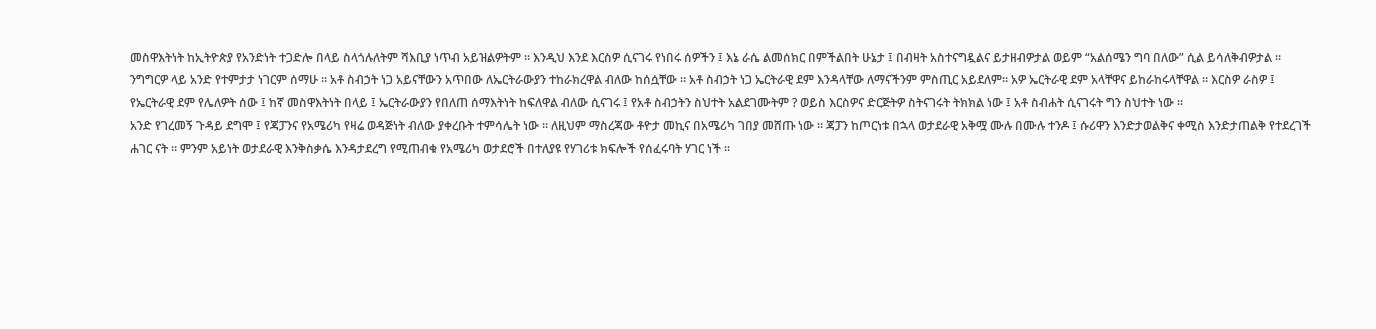መስዋእትነት ከኢትዮጵያ የአንድነት ተጋድሎ በላይ ስላጎሉለትም ሻእቢያ ነጥብ አይዝልዎትም ። እንዲህ እንደ እርስዎ ሲናገሩ የነበሩ ሰዎችን ፤ እኔ ራሴ ልመሰክር በምችልበት ሁኔታ ፤ በብዛት አስተናግዷልና ይታዘብዎታል ወይም “አልሰሜን ግባ በለው” ሲል ይሳለቅብዎታል ።
ንግግርዎ ላይ አንድ የተምታታ ነገርም ሰማሁ ። አቶ ስብኃት ነጋ አይናቸውን አጥበው ለኤርትራውያን ተከራክረዋል ብለው ከሰሷቸው ። አቶ ስብኃት ነጋ ኤርትራዊ ደም እንዳላቸው ለማናችንም ምስጢር አይደለም። አዎ ኤርትራዊ ደም አላቸዋና ይከራከሩላቸዋል ። እርስዎ ራስዎ ፤ የኤርትራዊ ደም የሌለዎት ሰው ፤ ከኛ መስዋእትነት በላይ ፤ ኤርትራውያን የበለጠ ሰማእትነት ከፍለዋል ብለው ሲናገሩ ፤ የአቶ ስብኃትን ስህተት አልደገሙትም ? ወይስ እርስዎና ድርጅትዎ ስትናገሩት ትክክል ነው ፤ አቶ ስብሐት ሲናገሩት ግን ስህተት ነው ።
አንድ የገረመኝ ጉዳይ ደግሞ ፤ የጃፓንና የአሜሪካ የዛሬ ወዳጅነት ብለው ያቀረቡት ተምሳሌት ነው ። ለዚህም ማስረጃው ቶዮታ መኪና በአሜሪካ ገበያ መሸጡ ነው ። ጃፓን ከጦርነቱ በኋላ ወታደራዊ አቅሟ ሙሉ በሙሉ ተንዶ ፤ ሱሪዋን እንድታወልቅና ቀሚስ እንድታጠልቅ የተደረገች ሐገር ናት ። ምንም አይነት ወታደራዊ እንቅስቃሴ እንዳታደረግ የሚጠብቁ የአሜሪካ ወታደሮች በተለያዩ የሃገሪቱ ክፍሎች የሰፈሩባት ሃገር ነች ።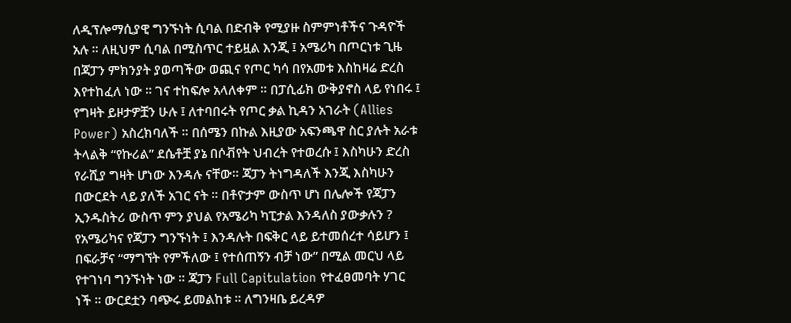ለዲፕሎማሲያዊ ግንኙነት ሲባል በድብቅ የሚያዙ ስምምነቶችና ጉዳዮች አሉ ። ለዚህም ሲባል በሚስጥር ተይዟል እንጂ ፤ አሜሪካ በጦርነቱ ጊዜ በጃፓን ምክንያት ያወጣችው ወጪና የጦር ካሳ በየአመቱ እስከዛሬ ድረስ እየተከፈለ ነው ። ገና ተከፍሎ አላለቀም ። በፓሲፊክ ውቅያኖስ ላይ የነበሩ ፤ የግዛት ይዞታዎቿን ሁሉ ፤ ለተባበሩት የጦር ቃል ኪዳን አገራት (Allies Power) አስረክባለች ። በሰሜን በኩል እዚያው አፍንጫዋ ስር ያሉት አራቱ ትላልቅ “የኩሪል” ደሴቶቿ ያኔ በሶቭየት ህብረት የተወረሱ ፤ እስካሁን ድረስ የራሺያ ግዛት ሆነው እንዳሉ ናቸው። ጃፓን ትነግዳለች እንጂ እስካሁን በውርደት ላይ ያለች አገር ናት ። በቶዮታም ውስጥ ሆነ በሌሎች የጃፓን ኢንዱስትሪ ውስጥ ምን ያህል የአሜሪካ ካፒታል እንዳለስ ያውቃሉን ? የአሜሪካና የጃፓን ግንኙነት ፤ እንዳሉት በፍቅር ላይ ይተመሰረተ ሳይሆን ፤ በፍራቻና “ማግኘት የምችለው ፤ የተሰጠኝን ብቻ ነው” በሚል መርህ ላይ የተገነባ ግንኙነት ነው ። ጃፓን Full Capitulation የተፈፀመባት ሃገር ነች ። ውርደቷን ባጭሩ ይመልከቱ ። ለግንዛቤ ይረዳዎ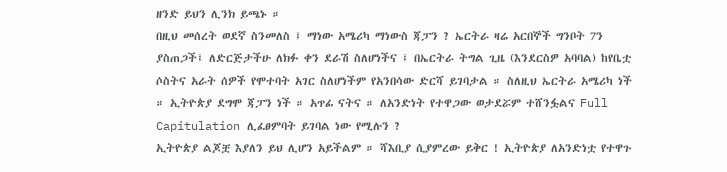ዘንድ ይህን ሊንክ ይጫኑ ።
በዚህ መሰረት ወደኛ ስንመለስ ፤ ማነው አሜሪካ ማነውስ ጃፓን ? ኤርትራ ዛሬ አርበኞች ግንቦት 7ን ያስጠጋች፤ ለድርጅታችሁ ለክፉ ቀን ደራሽ ስለሆነችና ፤ በኤርትራ ትግል ጊዜ (እንደርስዎ አባባል) ከየቤቷ ሶስትና አራት ሰዎች የሞተባት አገር ስለሆነችም የአንበሳው ድርሻ ይገባታል ። ስለዚህ ኤርትራ አሜሪካ ነች ። ኢትዮጵያ ደግሞ ጃፓን ነች ። አጥፊ ናትና ። ለአንድነት የተዋጋው ወታደሯም ተሸንፏልና Full Capitulation ሊፈፀምባት ይገባል ነው የሚሉን ?
ኢትዮጵያ ልጆቿ እያለን ይህ ሊሆን አይችልም ። ሻእቢያ ሲያምረው ይቅር ! ኢትዮጵያ ለአንድነቷ የተዋጉ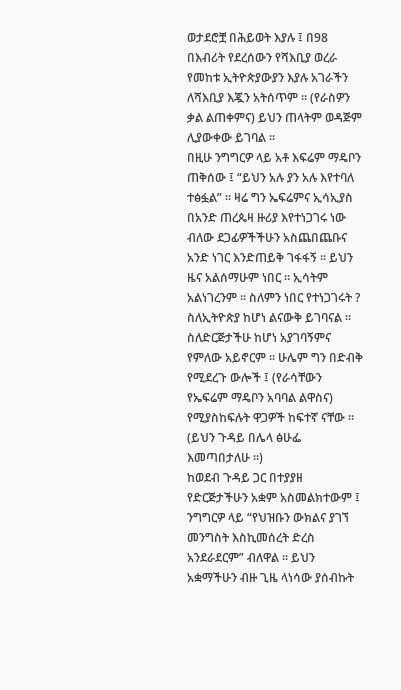ወታደሮቿ በሕይወት እያሉ ፤ በ98 በእብሪት የደረሰውን የሻእቢያ ወረራ የመከቱ ኢትዮጵያውያን እያሉ አገራችን ለሻእቢያ እጇን አትሰጥም ። (የራስዎን ቃል ልጠቀምና) ይህን ጠላትም ወዳጅም ሊያውቀው ይገባል ።
በዚሁ ንግግርዎ ላይ አቶ እፍሬም ማዴቦን ጠቅሰው ፤ “ይህን አሉ ያን አሉ እየተባለ ተፅፏል” ። ዛሬ ግን ኤፍሬምና ኢሳኢያስ በአንድ ጠረጴዛ ዙሪያ እየተነጋገሩ ነው ብለው ደጋፊዎችችሁን አስጨበጨቡና አንድ ነገር እንድጠይቅ ገፋፋኝ ። ይህን ዜና አልሰማሁም ነበር ። ኢሳትም አልነገረንም ። ስለምን ነበር የተነጋገሩት ? ስለኢትዮጵያ ከሆነ ልናውቅ ይገባናል ። ስለድርጅታችሁ ከሆነ አያገባኝምና የምለው አይኖርም ። ሁሌም ግን በድብቅ የሚደረጉ ውሎች ፤ (የራሳቸውን የኤፍሬም ማዴቦን አባባል ልዋስና) የሚያስከፍሉት ዋጋዎች ከፍተኛ ናቸው ። (ይህን ጉዳይ በሌላ ፅሁፌ እመጣበታለሁ ።)
ከወደብ ጉዳይ ጋር በተያያዘ የድርጅታችሁን አቋም አስመልክተውም ፤ ንግግርዎ ላይ “የህዝቡን ውክልና ያገኘ መንግስት እስኪመሰረት ድረስ አንደራደርም” ብለዋል ። ይህን አቋማችሁን ብዙ ጊዜ ላነሳው ያሰብኩት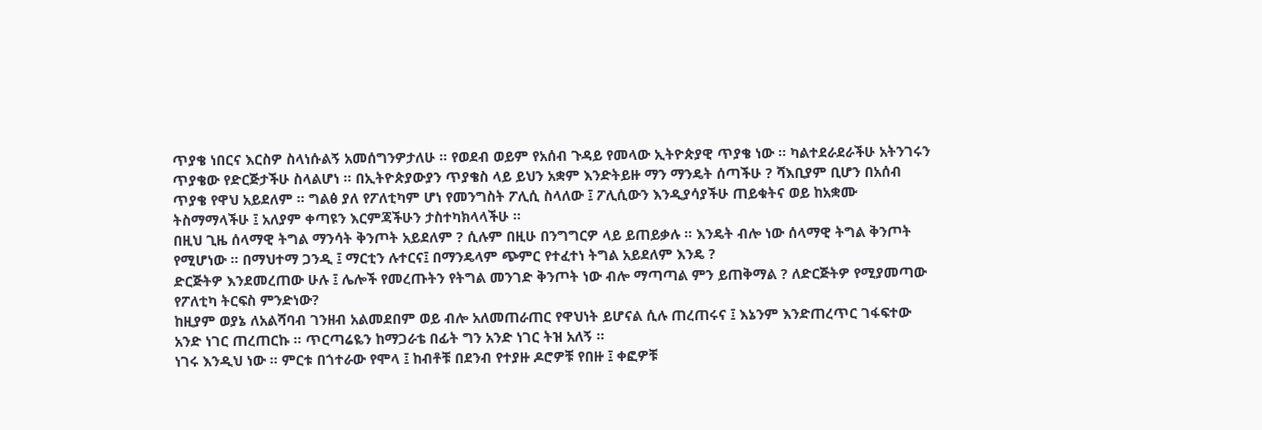ጥያቄ ነበርና እርስዎ ስላነሱልኝ አመሰግንዎታለሁ ። የወደብ ወይም የአሰብ ጉዳይ የመላው ኢትዮጵያዊ ጥያቄ ነው ። ካልተደራደራችሁ አትንገሩን ጥያቄው የድርጅታችሁ ስላልሆነ ። በኢትዮጵያውያን ጥያቄስ ላይ ይህን አቋም እንድትይዙ ማን ማንዴት ሰጣችሁ ? ሻእቢያም ቢሆን በአሰብ ጥያቄ የዋህ አይደለም ። ግልፅ ያለ የፖለቲካም ሆነ የመንግስት ፖሊሲ ስላለው ፤ ፖሊሲውን እንዲያሳያችሁ ጠይቁትና ወይ ከአቋሙ ትስማማላችሁ ፤ አለያም ቀጣዩን እርምጃችሁን ታስተካክላላችሁ ።
በዚህ ጊዜ ሰላማዊ ትግል ማንሳት ቅንጦት አይደለም ? ሲሉም በዚሁ በንግግርዎ ላይ ይጠይቃሉ ። እንዴት ብሎ ነው ሰላማዊ ትግል ቅንጦት የሚሆነው ። በማህተማ ጋንዲ ፤ ማርቲን ሉተርና፤ በማንዴላም ጭምር የተፈተነ ትግል አይደለም እንዴ ?
ድርጅትዎ እንደመረጠው ሁሉ ፤ ሌሎች የመረጡትን የትግል መንገድ ቅንጦት ነው ብሎ ማጣጣል ምን ይጠቅማል ? ለድርጅትዎ የሚያመጣው የፖለቲካ ትርፍስ ምንድነው?
ከዚያም ወያኔ ለአልሻባብ ገንዘብ አልመደበም ወይ ብሎ አለመጠራጠር የዋህነት ይሆናል ሲሉ ጠረጠሩና ፤ እኔንም እንድጠረጥር ገፋፍተው አንድ ነገር ጠረጠርኩ ። ጥርጣሬዬን ከማጋራቴ በፊት ግን አንድ ነገር ትዝ አለኝ ።
ነገሩ እንዲህ ነው ። ምርቱ በጎተራው የሞላ ፤ ከብቶቹ በደንብ የተያዙ ዶሮዎቹ የበዙ ፤ ቀፎዎቹ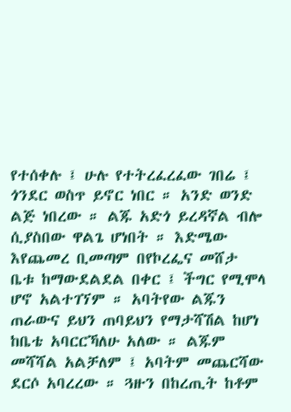የተሰቀሉ ፤ ሁሉ የተትረፈረፈው ገበሬ ፤ ጎንደር ወስጥ ይኖር ነበር ። አንድ ወንድ ልጅ ነበረው ። ልጁ አድጎ ይረዳኛል ብሎ ሲያስበው ዋልጌ ሆነበት ። እድሜው እየጨመረ ቢመጣም በየኮረፌና መሸታ ቤቱ ከማውደልደል በቀር ፤ ችግር የሚሞላ ሆኖ አልተገኘም ። አባትየው ልጁን ጠራውና ይህን ጠባይህን የማታሻሽል ከሆነ ከቤቴ አባርርኻለሁ አለው ። ልጁም መሻሻል አልቻለም ፤ አባትም መጨርሻው ደርሶ አባረረው ። ጓዙን በከረጢት ከቶም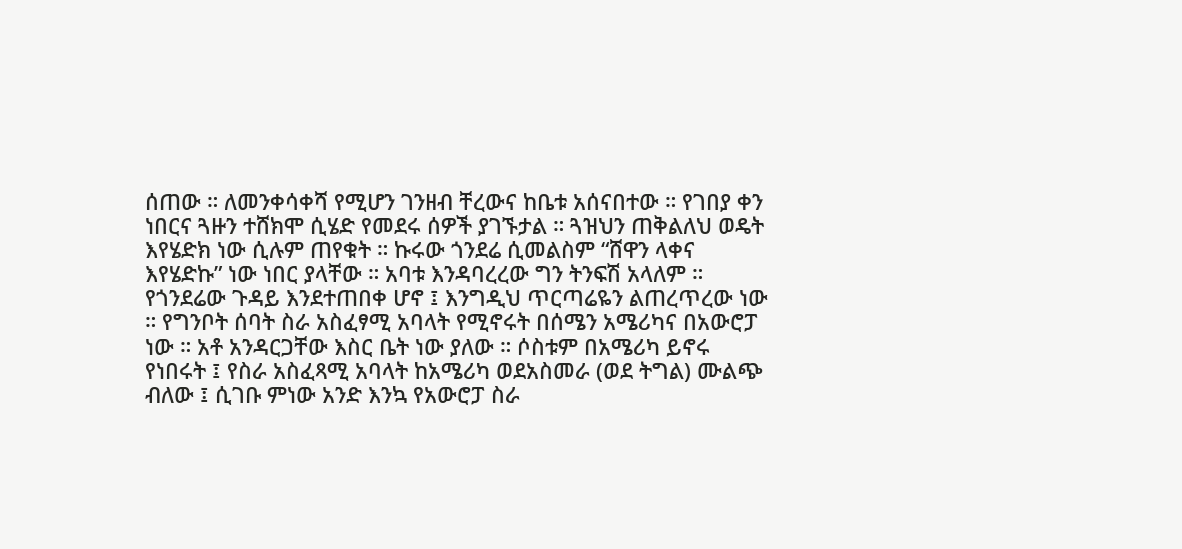ሰጠው ። ለመንቀሳቀሻ የሚሆን ገንዘብ ቸረውና ከቤቱ አሰናበተው ። የገበያ ቀን ነበርና ጓዙን ተሸክሞ ሲሄድ የመደሩ ሰዎች ያገኙታል ። ጓዝህን ጠቅልለህ ወዴት እየሄድክ ነው ሲሉም ጠየቁት ። ኩሩው ጎንደሬ ሲመልስም “ሸዋን ላቀና እየሄድኩ” ነው ነበር ያላቸው ። አባቱ እንዳባረረው ግን ትንፍሽ አላለም ።
የጎንደሬው ጉዳይ እንደተጠበቀ ሆኖ ፤ እንግዲህ ጥርጣሬዬን ልጠረጥረው ነው ። የግንቦት ሰባት ስራ አስፈፃሚ አባላት የሚኖሩት በሰሜን አሜሪካና በአውሮፓ ነው ። አቶ አንዳርጋቸው እስር ቤት ነው ያለው ። ሶስቱም በአሜሪካ ይኖሩ የነበሩት ፤ የስራ አስፈጻሚ አባላት ከአሜሪካ ወደአስመራ (ወደ ትግል) ሙልጭ ብለው ፤ ሲገቡ ምነው አንድ እንኳ የአውሮፓ ስራ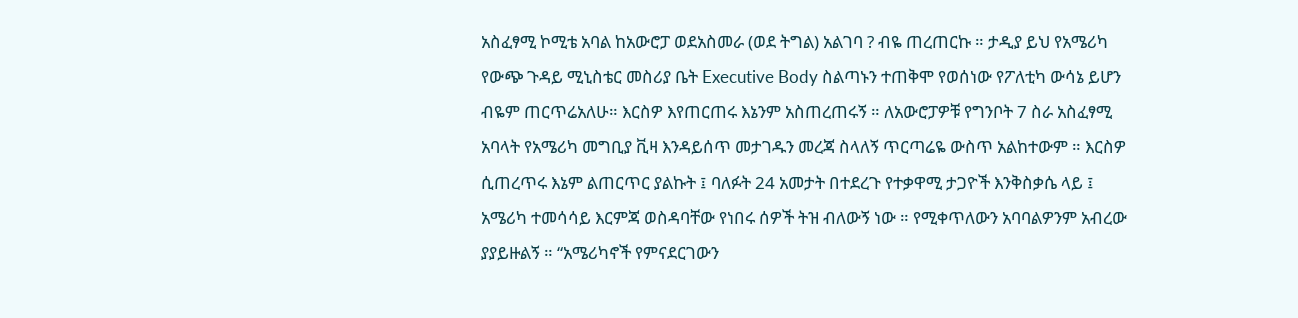አስፈፃሚ ኮሚቴ አባል ከአውሮፓ ወደአስመራ (ወደ ትግል) አልገባ ? ብዬ ጠረጠርኩ ። ታዲያ ይህ የአሜሪካ የውጭ ጉዳይ ሚኒስቴር መስሪያ ቤት Executive Body ስልጣኑን ተጠቅሞ የወሰነው የፖለቲካ ውሳኔ ይሆን ብዬም ጠርጥሬአለሁ። እርስዎ እየጠርጠሩ እኔንም አስጠረጠሩኝ ። ለአውሮፓዎቹ የግንቦት 7 ስራ አስፈፃሚ አባላት የአሜሪካ መግቢያ ቪዛ እንዳይሰጥ መታገዱን መረጃ ስላለኝ ጥርጣሬዬ ውስጥ አልከተውም ። እርስዎ ሲጠረጥሩ እኔም ልጠርጥር ያልኩት ፤ ባለፉት 24 አመታት በተደረጉ የተቃዋሚ ታጋዮች እንቅስቃሴ ላይ ፤ አሜሪካ ተመሳሳይ እርምጃ ወስዳባቸው የነበሩ ሰዎች ትዝ ብለውኝ ነው ። የሚቀጥለውን አባባልዎንም አብረው ያያይዙልኝ ። “አሜሪካኖች የምናደርገውን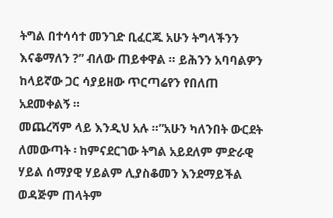ትግል በተሳሳተ መንገድ ቢፈርጁ አሁን ትግላችንን እናቆማለን ?” ብለው ጠይቀዋል ። ይሕንን አባባልዎን ከላይኛው ጋር ሳያይዘው ጥርጣሬየን የበለጠ አደመቀልኝ ።
መጨረሻም ላይ እንዲህ አሉ ።”አሁን ካለንበት ውርደት ለመውጣት ፡ ከምናደርገው ትግል አይደለም ምድራዊ ሃይል ሰማያዊ ሃይልም ሊያስቆመን እንደማይችል ወዳጅም ጠላትም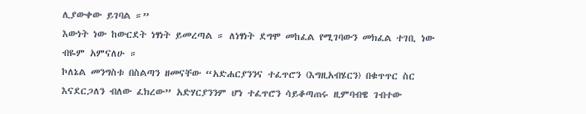ሊያውቀው ይገባል ።”
እውነት ነው ከውርደት ነፃነት ይመረጣል ። ለነፃነት ደግሞ መከፈል የሚገባውን መክፈል ተገቢ ነው ብዬም አምናለሁ ።
ኮለኔል መንግስቱ በስልጣን ዘመናቸው “አድሐርያንንና ተፈጥሮን (እግዚአብሄርን) በቁጥጥር ስር እናደርጋለን ብለው ፈክረው” አድሃርያንንም ሆነ ተፈጥሮን ሳይቆጣጠሩ ዚምባብዌ ገብተው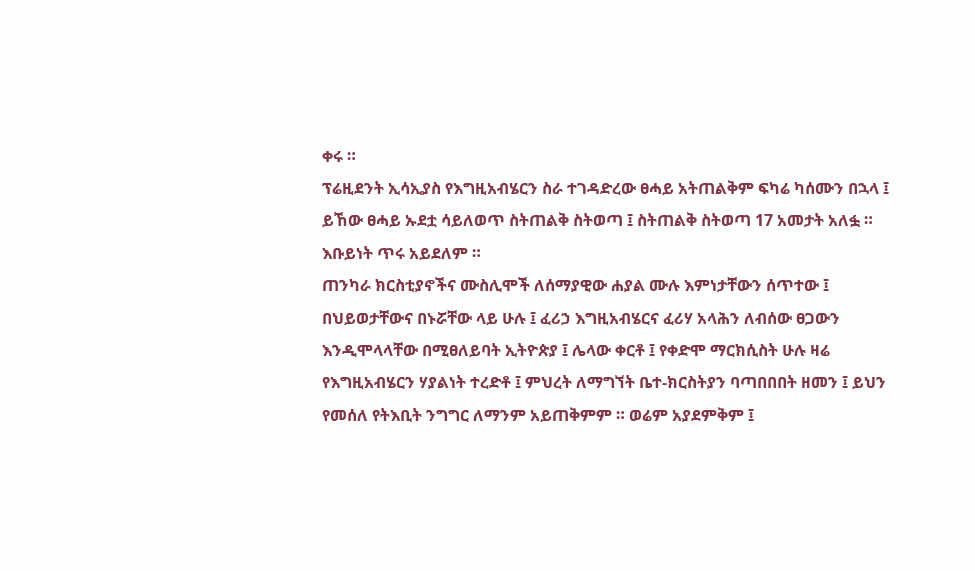ቀሩ ።
ፕሬዚደንት ኢሳኢያስ የእግዚአብሄርን ስራ ተገዳድረው ፀሓይ አትጠልቅም ፍካሬ ካሰሙን በኋላ ፤ ይኸው ፀሓይ ኡደቷ ሳይለወጥ ስትጠልቅ ስትወጣ ፤ ስትጠልቅ ስትወጣ 17 አመታት አለፏ ። እቡይነት ጥሩ አይደለም ።
ጠንካራ ክርስቲያኖችና ሙስሊሞች ለሰማያዊው ሐያል ሙሉ እምነታቸውን ሰጥተው ፤ በህይወታቸውና በኑሯቸው ላይ ሁሉ ፤ ፈሪኃ እግዚአብሄርና ፈሪሃ አላሕን ለብሰው ፀጋውን እንዲሞላላቸው በሚፀለይባት ኢትዮጵያ ፤ ሌላው ቀርቶ ፤ የቀድሞ ማርክሲስት ሁሉ ዛሬ የእግዚአብሄርን ሃያልነት ተረድቶ ፤ ምህረት ለማግኘት ቤተ-ክርስትያን ባጣበበበት ዘመን ፤ ይህን የመሰለ የትእቢት ንግግር ለማንም አይጠቅምም ። ወሬም አያደምቅም ፤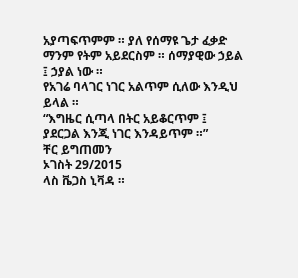አያጣፍጥምም ። ያለ የሰማዩ ጌታ ፈቃድ ማንም የትም አይደርስም ። ሰማያዊው ኃይል ፤ ኃያል ነው ።
የአገሬ ባላገር ነገር አልጥም ሲለው እንዲህ ይላል ።
“እግዜር ሲጣላ በትር አይቆርጥም ፤
ያደርጋል እንጂ ነገር እንዳይጥም ።”
ቸር ይግጠመን
ኦገስት 29/2015
ላስ ቬጋስ ኒቫዳ ።